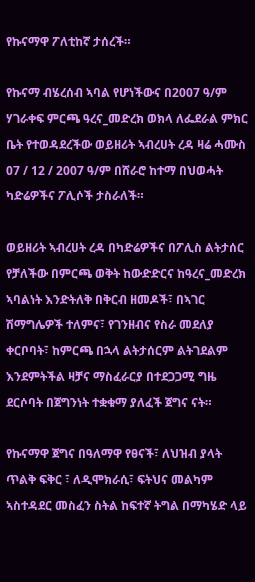የኩናማዋ ፖለቲከኛ ታሰረች።

የኩናማ ብሄረሰብ ኣባል የሆነችውና በ2007 ዓ/ም ሃገራቀፍ ምርጫ ዓረና_መድረክ ወክላ ለፌደራል ምክር ቤት የተወዳደረችው ወይዘሪት ኣብረሀት ረዳ ዛሬ ሓሙስ 07 / 12 / 2007 ዓ/ም በሸራሮ ከተማ በህወሓት ካድሬዎችና ፖሊሶች ታስራለች።

ወይዘሪት ኣብረሀት ረዳ በካድሬዎችና በፖሊስ ልትታሰር የቻለችው በምርጫ ወቅት ከውድድርና ከዓረና_መድረክ ኣባልነት እንድትለቅ በቅርብ ዘመዶች፣ በኣገር ሽማግሌዎች ተለምና፣ የገንዘብና የስራ መደለያ ቀርቦባት፣ ከምርጫ በኋላ ልትታሰርም ልትገደልም እንደምትችል ዛቻና ማስፈራርያ በተደጋጋሚ ግዜ ደርሶባት በጀግንነት ተቋቁማ ያለፈች ጀግና ናት።

የኩናማዋ ጀግና በዓለማዋ የፀናች፣ ለህዝብ ያላት ጥልቅ ፍቅር ፣ ለዲሞክራሲ፣ ፍትህና መልካም ኣስተዳደር መስፈን ስትል ከፍተኛ ትግል በማካሄድ ላይ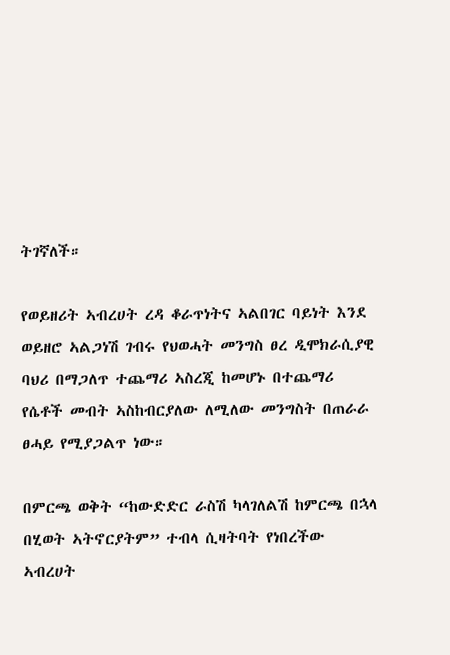ትገኛለች።

የወይዘሪት ኣብረሀት ረዳ ቆራጥነትና ኣልበገር ባይነት እንደ ወይዘሮ ኣልጋነሽ ገብሩ የህወሓት መንግስ ፀረ ዲሞክራሲያዊ ባህሪ በማጋለጥ ተጨማሪ ኣስረጂ ከመሆኑ በተጨማሪ የሴቶች መብት ኣስከብርያለው ለሚለው መንግስት በጠራራ ፀሓይ የሚያጋልጥ ነው።

በምርጫ ወቅት “ከውድድር ራስሽ ካላገለልሽ ከምርጫ በኋላ በሂወት ኣትኖርያትም” ተብላ ሲዛትባት የነበረችው ኣብረሀት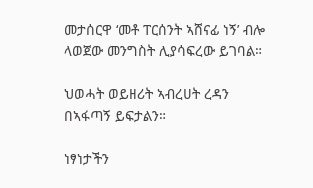መታሰርዋ ‘መቶ ፐርሰንት ኣሸናፊ ነኝ’ ብሎ ላወጀው መንግስት ሊያሳፍረው ይገባል።

ህወሓት ወይዘሪት ኣብረሀት ረዳን በኣፋጣኝ ይፍታልን።

ነፃነታችን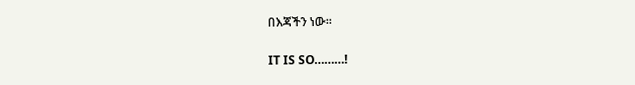በእጃችን ነው።

IT IS SO………!